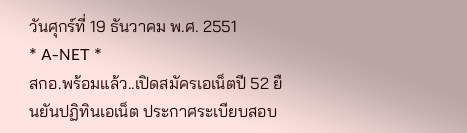วันศุกร์ที่ 19 ธันวาคม พ.ศ. 2551
* A-NET *
สกอ.พร้อมแล้ว..เปิดสมัครเอเน็ตปี 52 ยืนยันปฏิทินเอเน็ต ประกาศระเบียบสอบ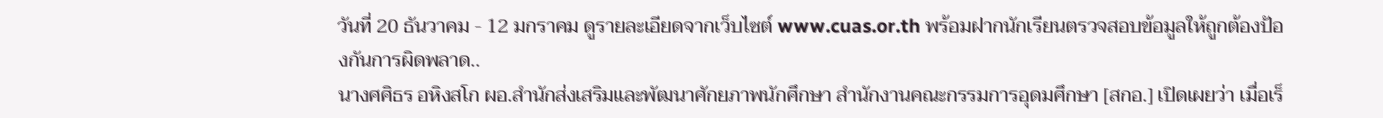วันที่ 20 ธันวาคม - 12 มกราคม ดูรายละเอียดจากเว็บไซต์ www.cuas.or.th พร้อมฝากนักเรียนตรวจสอบข้อมูลให้ถูกต้องป้องกันการผิดพลาด..
นางศศิธร อหิงสโก ผอ.สำนักส่งเสริมและพัฒนาศักยภาพนักศึกษา สำนักงานคณะกรรมการอุดมศึกษา [สกอ.] เปิดเผยว่า เมื่อเร็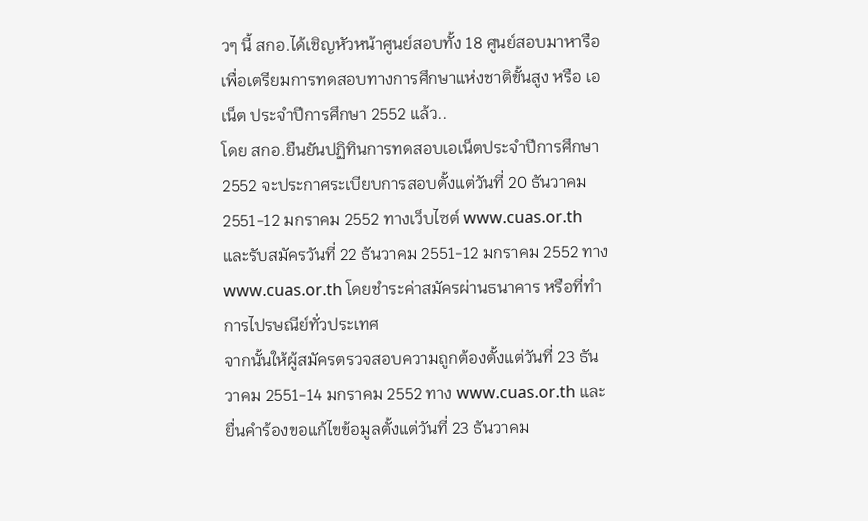วๆ นี้ สกอ.ได้เชิญหัวหน้าศูนย์สอบทั้ง 18 ศูนย์สอบมาหารือเพื่อเตรียมการทดสอบทางการศึกษาแห่งชาติขั้นสูง หรือ เอเน็ต ประจำปีการศึกษา 2552 แล้ว..
โดย สกอ.ยืนยันปฏิทินการทดสอบเอเน็ตประจำปีการศึกษา 2552 จะประกาศระเบียบการสอบตั้งแต่วันที่ 20 ธันวาคม 2551-12 มกราคม 2552 ทางเว็บไซต์ www.cuas.or.th และรับสมัครวันที่ 22 ธันวาคม 2551-12 มกราคม 2552 ทาง www.cuas.or.th โดยชำระค่าสมัครผ่านธนาคาร หรือที่ทำการไปรษณีย์ทั่วประเทศ
จากนั้นให้ผู้สมัครตรวจสอบความถูกต้องตั้งแต่วันที่ 23 ธันวาคม 2551-14 มกราคม 2552 ทาง www.cuas.or.th และยื่นคำร้องขอแก้ไขข้อมูลตั้งแต่วันที่ 23 ธันวาคม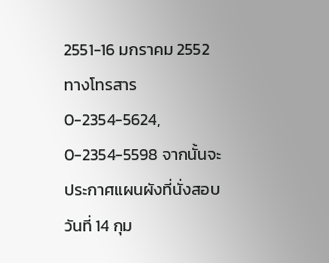2551-16 มกราคม 2552 ทางโทรสาร 0-2354-5624, 0-2354-5598 จากนั้นจะประกาศแผนผังที่นั่งสอบวันที่ 14 กุม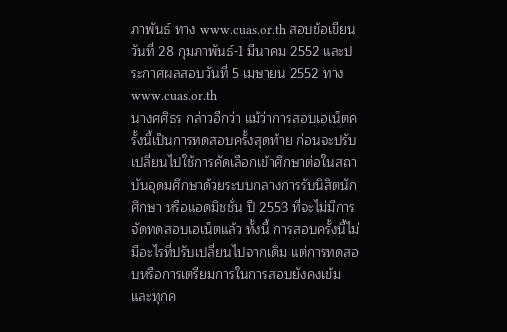ภาพันธ์ ทาง www.cuas.or.th สอบข้อเขียนวันที่ 28 กุมภาพันธ์-1 มีนาคม 2552 และประกาศผลสอบวันที่ 5 เมษายน 2552 ทาง www.cuas.or.th
นางศศิธร กล่าวอีกว่า แม้ว่าการสอบเอเน็ตครั้งนี้เป็นการทดสอบครั้งสุดท้าย ก่อนจะปรับเปลี่ยนไปใช้การคัดเลือกเข้าศึกษาต่อในสถาบันอุดมศึกษาด้วยระบบกลางการรับนิสิตนักศึกษา หรือแอดมิชชั่น ปี 2553 ที่จะไม่มีการจัดทดสอบเอเน็ตแล้ว ทั้งนี้ การสอบครั้งนี้ไม่มีอะไรที่ปรับเปลี่ยนไปจากเดิม แต่การทดสอบหรือการเตรียมการในการสอบยังคงเข้ม และทุกค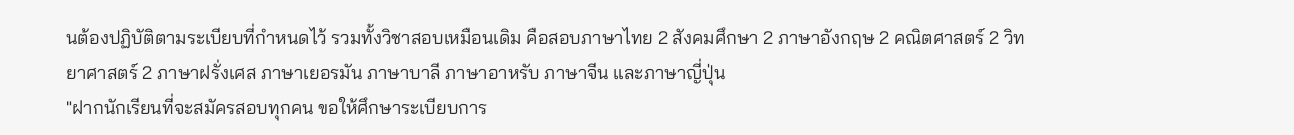นต้องปฏิบัติตามระเบียบที่กำหนดไว้ รวมทั้งวิชาสอบเหมือนเดิม คือสอบภาษาไทย 2 สังคมศึกษา 2 ภาษาอังกฤษ 2 คณิตศาสตร์ 2 วิทยาศาสตร์ 2 ภาษาฝรั่งเศส ภาษาเยอรมัน ภาษาบาลี ภาษาอาหรับ ภาษาจีน และภาษาญี่ปุ่น
"ฝากนักเรียนที่จะสมัครสอบทุกคน ขอให้ศึกษาระเบียบการ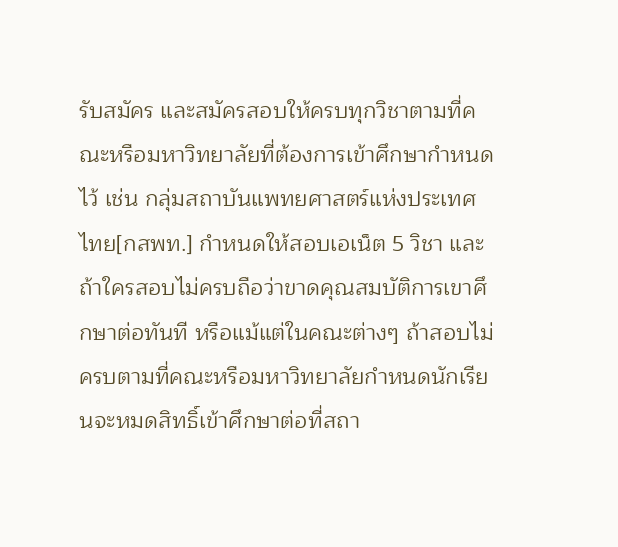รับสมัคร และสมัครสอบให้ครบทุกวิชาตามที่คณะหรือมหาวิทยาลัยที่ต้องการเข้าศึกษากำหนดไว้ เช่น กลุ่มสถาบันแพทยศาสตร์แห่งประเทศไทย[กสพท.] กำหนดให้สอบเอเน็ต 5 วิชา และถ้าใครสอบไม่ครบถือว่าขาดคุณสมบัติการเขาศึกษาต่อทันที หรือแม้แต่ในคณะต่างๆ ถ้าสอบไม่ครบตามที่คณะหรือมหาวิทยาลัยกำหนดนักเรียนจะหมดสิทธิ์เข้าศึกษาต่อที่สถา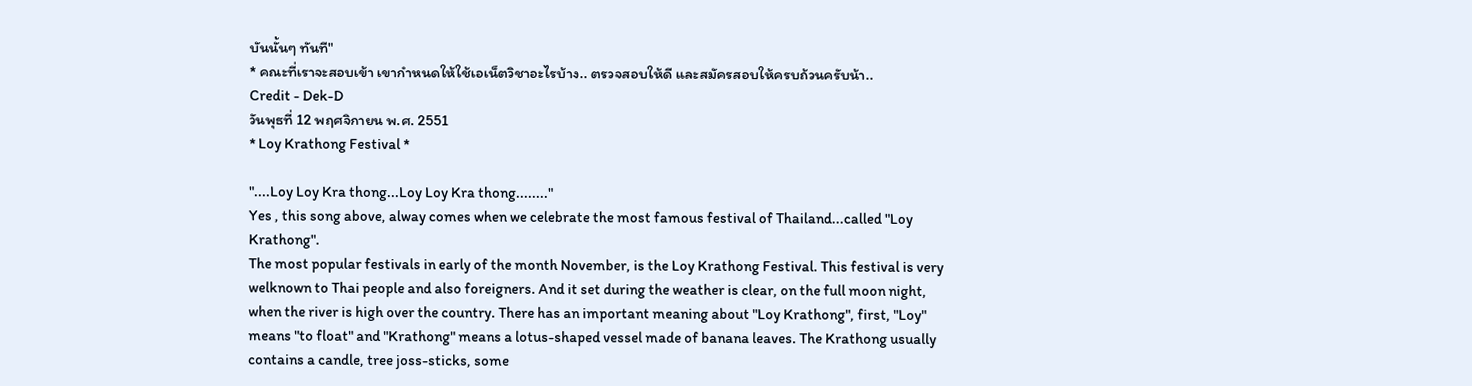บันนั้นๆ ทันที"
* คณะที่เราจะสอบเข้า เขากำหนดให้ใช้เอเน็ตวิชาอะไรบ้าง.. ตรวจสอบให้ดี และสมัครสอบให้ครบถ้วนครับน้า..
Credit - Dek-D
วันพุธที่ 12 พฤศจิกายน พ.ศ. 2551
* Loy Krathong Festival *

"....Loy Loy Kra thong...Loy Loy Kra thong........"
Yes , this song above, alway comes when we celebrate the most famous festival of Thailand...called "Loy Krathong".
The most popular festivals in early of the month November, is the Loy Krathong Festival. This festival is very welknown to Thai people and also foreigners. And it set during the weather is clear, on the full moon night, when the river is high over the country. There has an important meaning about "Loy Krathong", first, "Loy" means "to float" and "Krathong" means a lotus-shaped vessel made of banana leaves. The Krathong usually contains a candle, tree joss-sticks, some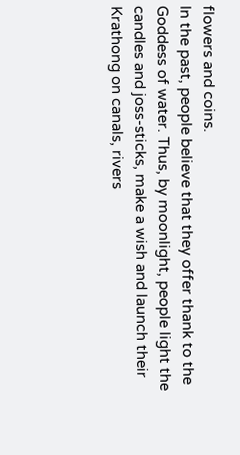flowers and coins.
In the past, people believe that they offer thank to the Goddess of water. Thus, by moonlight, people light the candles and joss-sticks, make a wish and launch their Krathong on canals, rivers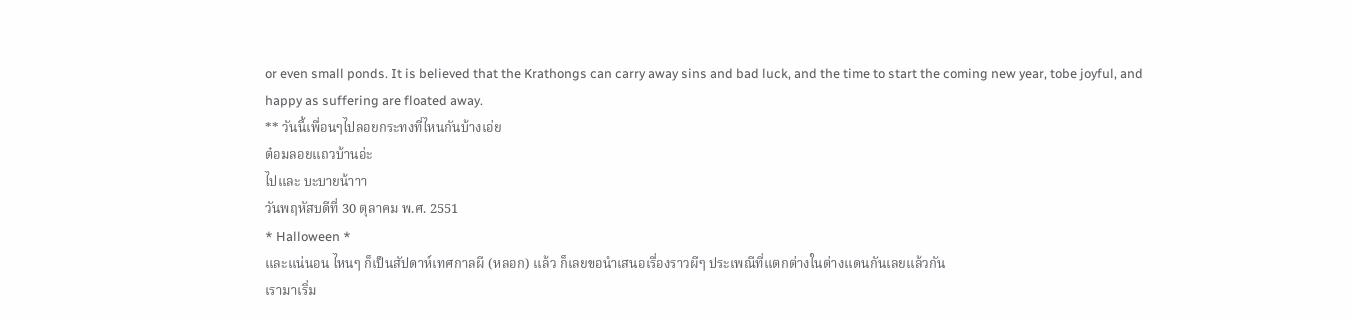or even small ponds. It is believed that the Krathongs can carry away sins and bad luck, and the time to start the coming new year, tobe joyful, and happy as suffering are floated away.
** วันนี้เพื่อนๆไปลอยกระทงที่ไหนกันบ้างเอ่ย
ต๋อมลอยแถวบ้านอ่ะ
ไปและ บะบายน้าาา
วันพฤหัสบดีที่ 30 ตุลาคม พ.ศ. 2551
* Halloween *
และแน่นอน ไหนๆ ก็เป็นสัปดาห์เทศกาลผี (หลอก) แล้ว ก็เลยขอนำเสนอเรื่องราวผีๆ ประเพณีที่แตกต่างในต่างแดนกันเลยแล้วกัน
เรามาเริ่ม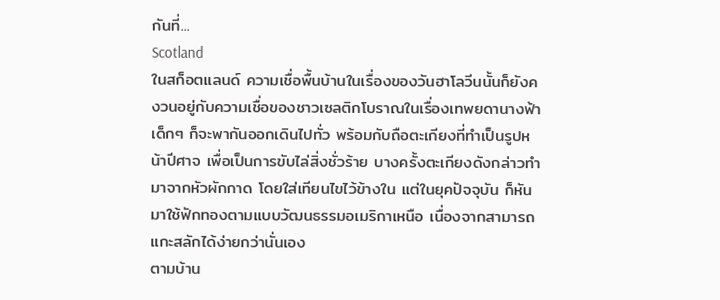กันที่...
Scotland
ในสก็อตแลนด์ ความเชื่อพื้นบ้านในเรื่องของวันฮาโลวีนนั้นก็ยังคงวนอยู่กับความเชื่อของชาวเซลติกโบราณในเรื่องเทพยดานางฟ้า เด็กๆ ก็จะพากันออกเดินไปทั่ว พร้อมกับถือตะเกียงที่ทำเป็นรูปหน้าปีศาจ เพื่อเป็นการขับไล่สิ่งชั่วร้าย บางครั้งตะเกียงดังกล่าวทำมาจากหัวผักกาด โดยใส่เทียนไขไว้ข้างใน แต่ในยุคปัจจุบัน ก็หันมาใช้ฟักทองตามแบบวัฒนธรรมอเมริกาเหนือ เนื่องจากสามารถแกะสลักได้ง่ายกว่านั่นเอง
ตามบ้าน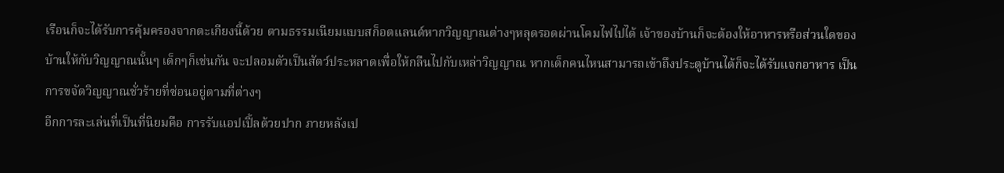เรือนก็จะได้รับการคุ้มครองจากตะเกียงนี้ด้วย ตามธรรมเนียมแบบสก็อตแลนด์หากวิญญาณต่างๆหลุดรอดผ่านโคมไฟไปได้ เจ้าของบ้านก็จะต้องให้อาหารหรือส่วนใดของบ้านให้กับวิญญาณนั้นๆ เด็กๆก็เช่นกัน จะปลอมตัวเป็นสัตว์ประหลาดเพื่อให้กลืนไปกับเหล่าวิญญาณ หากเด็กคนไหนสามารถเข้าถึงประตูบ้านได้ก็จะได้รับแจกอาหาร เป็นการขจัดวิญญาณชั่วร้ายที่ซ่อนอยู่ตามที่ต่างๆ
อีกการละเล่นที่เป็นที่นิยมคือ การรับแอปเปิ้ลด้วยปาก ภายหลังเป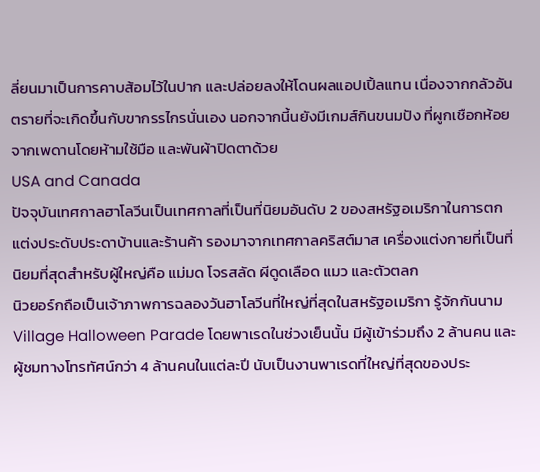ลี่ยนมาเป็นการคาบส้อมไว้ในปาก และปล่อยลงให้โดนผลแอปเปิ้ลแทน เนื่องจากกลัวอันตรายที่จะเกิดขึ้นกับขากรรไกรนั่นเอง นอกจากนี้นยังมีเกมส์กินขนมปัง ที่ผูกเชือกห้อยจากเพดานโดยห้ามใช้มือ และพันผ้าปิดตาด้วย
USA and Canada
ปัจจุบันเทศกาลฮาโลวีนเป็นเทศกาลที่เป็นที่นิยมอันดับ 2 ของสหรัฐอเมริกาในการตกแต่งประดับประดาบ้านและร้านค้า รองมาจากเทศกาลคริสต์มาส เครื่องแต่งกายที่เป็นที่นิยมที่สุดสำหรับผู้ใหญ่คือ แม่มด โจรสลัด ผีดูดเลือด แมว และตัวตลก
นิวยอร์กถือเป็นเจ้าภาพการฉลองวันฮาโลวีนที่ใหญ่ที่สุดในสหรัฐอเมริกา รู้จักกันนาม Village Halloween Parade โดยพาเรดในช่วงเย็นนั้น มีผู้เข้าร่วมถึง 2 ล้านคน และผู้ชมทางโทรทัศน์กว่า 4 ล้านคนในแต่ละปี นับเป็นงานพาเรดที่ใหญ่ที่สุดของประ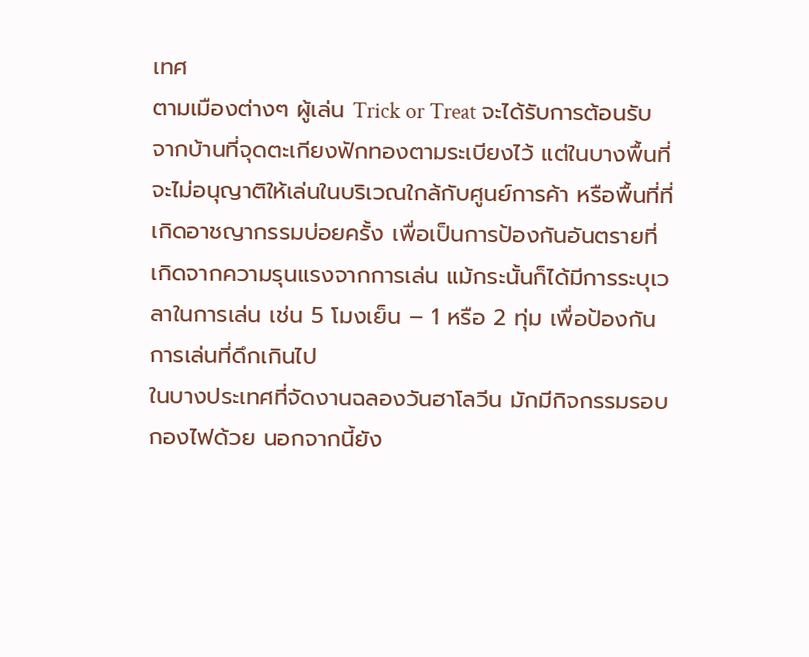เทศ
ตามเมืองต่างๆ ผู้เล่น Trick or Treat จะได้รับการต้อนรับจากบ้านที่จุดตะเกียงฟักทองตามระเบียงไว้ แต่ในบางพื้นที่จะไม่อนุญาติให้เล่นในบริเวณใกล้กับศูนย์การค้า หรือพื้นที่ที่เกิดอาชญากรรมบ่อยครั้ง เพื่อเป็นการป้องกันอันตรายที่เกิดจากความรุนแรงจากการเล่น แม้กระนั้นก็ได้มีการระบุเวลาในการเล่น เช่น 5 โมงเย็น – 1 หรือ 2 ทุ่ม เพื่อป้องกันการเล่นที่ดึกเกินไป
ในบางประเทศที่จัดงานฉลองวันฮาโลวีน มักมีกิจกรรมรอบกองไฟด้วย นอกจากนี้ยัง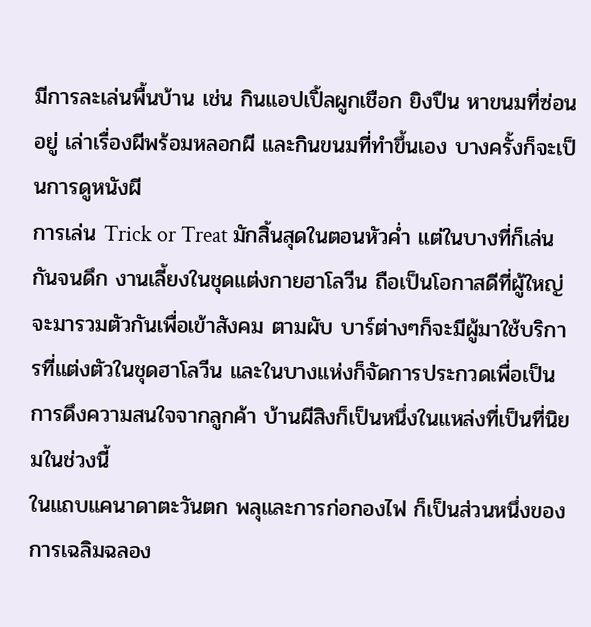มีการละเล่นพื้นบ้าน เช่น กินแอปเปิ้ลผูกเชือก ยิงปืน หาขนมที่ซ่อนอยู่ เล่าเรื่องผีพร้อมหลอกผี และกินขนมที่ทำขึ้นเอง บางครั้งก็จะเป็นการดูหนังผี
การเล่น Trick or Treat มักสิ้นสุดในตอนหัวค่ำ แต่ในบางที่ก็เล่นกันจนดึก งานเลี้ยงในชุดแต่งกายฮาโลวีน ถือเป็นโอกาสดีที่ผู้ใหญ่จะมารวมตัวกันเพื่อเข้าสังคม ตามผับ บาร์ต่างๆก็จะมีผู้มาใช้บริการที่แต่งตัวในชุดฮาโลวีน และในบางแห่งก็จัดการประกวดเพื่อเป็นการดึงความสนใจจากลูกค้า บ้านผีสิงก็เป็นหนึ่งในแหล่งที่เป็นที่นิยมในช่วงนี้
ในแถบแคนาดาตะวันตก พลุและการก่อกองไฟ ก็เป็นส่วนหนึ่งของการเฉลิมฉลอง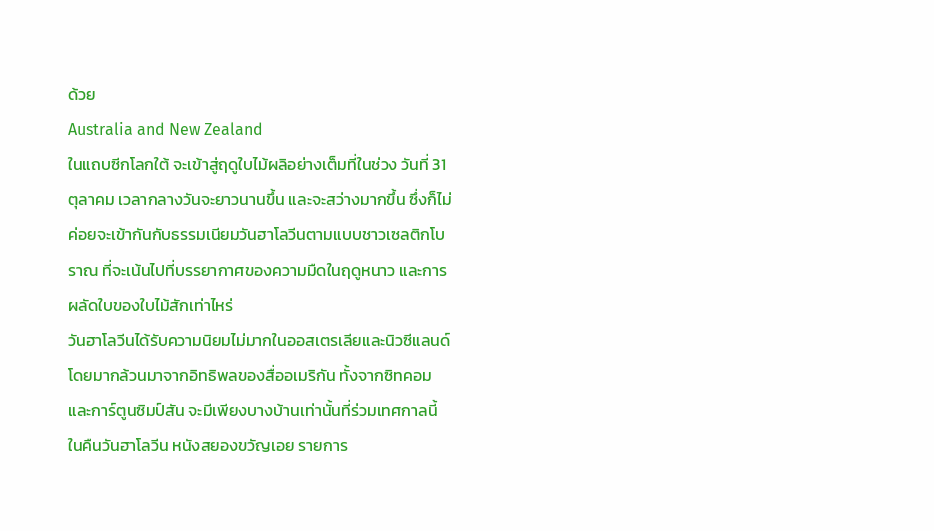ด้วย
Australia and New Zealand
ในแถบซีกโลกใต้ จะเข้าสู่ฤดูใบไม้ผลิอย่างเต็มที่ในช่วง วันที่ 31 ตุลาคม เวลากลางวันจะยาวนานขึ้น และจะสว่างมากขึ้น ซึ่งก็ไม่ค่อยจะเข้ากันกับธรรมเนียมวันฮาโลวีนตามแบบชาวเซลติกโบราณ ที่จะเน้นไปที่บรรยากาศของความมืดในฤดูหนาว และการผลัดใบของใบไม้สักเท่าไหร่
วันฮาโลวีนได้รับความนิยมไม่มากในออสเตรเลียและนิวซีแลนด์ โดยมากล้วนมาจากอิทธิพลของสื่ออเมริกัน ทั้งจากซิทคอมและการ์ตูนซิมป์สัน จะมีเพียงบางบ้านเท่านั้นที่ร่วมเทศกาลนี้ ในคืนวันฮาโลวีน หนังสยองขวัญเอย รายการ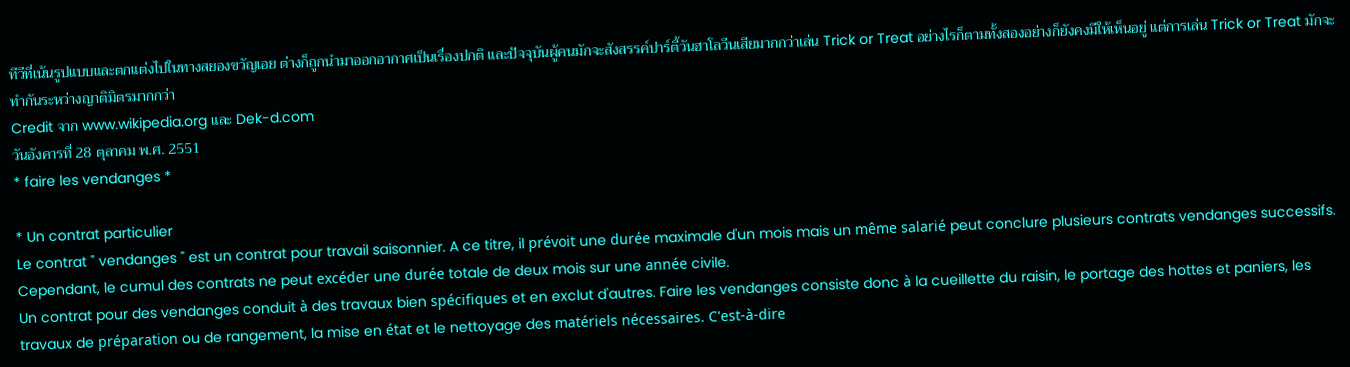ทีวีที่เน้นรูปแบบและตกแต่งไปในทางสยองขวัญเอย ต่างก็ถูกนำมาออกอากาศเป็นเรื่องปกติ และปัจจุบันผู้คนมักจะสังสรรค์ปาร์ตี้วันฮาโลวีนเสียมากกว่าเล่น Trick or Treat อย่างไรก็ตามทั้งสองอย่างก็ยังคงมีให้เห็นอยู่ แต่การเล่น Trick or Treat มักจะทำกันระหว่างญาติมิตรมากกว่า
Credit จาก www.wikipedia.org และ Dek-d.com
วันอังคารที่ 28 ตุลาคม พ.ศ. 2551
* faire les vendanges *

* Un contrat particulier
Le contrat " vendanges " est un contrat pour travail saisonnier. A ce titre, il prévoit une durée maximale d'un mois mais un même salarié peut conclure plusieurs contrats vendanges successifs. Cependant, le cumul des contrats ne peut excéder une durée totale de deux mois sur une année civile.
Un contrat pour des vendanges conduit à des travaux bien spécifiques et en exclut d'autres. Faire les vendanges consiste donc à la cueillette du raisin, le portage des hottes et paniers, les travaux de préparation ou de rangement, la mise en état et le nettoyage des matériels nécessaires. C'est-à-dire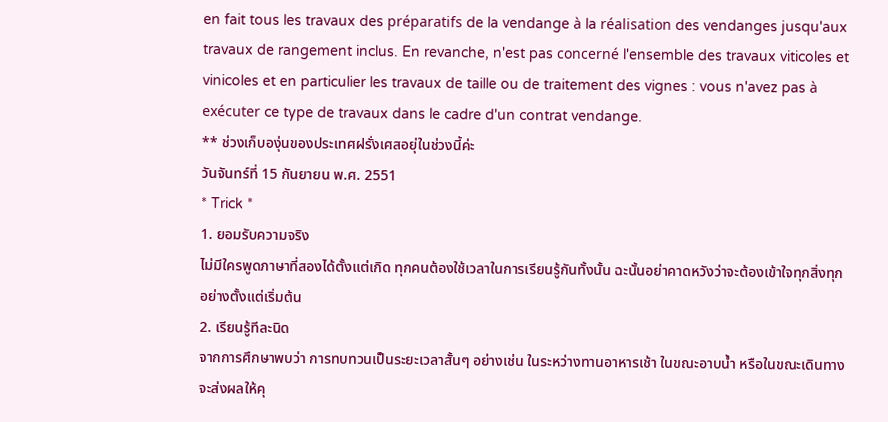en fait tous les travaux des préparatifs de la vendange à la réalisation des vendanges jusqu'aux travaux de rangement inclus. En revanche, n'est pas concerné l'ensemble des travaux viticoles et vinicoles et en particulier les travaux de taille ou de traitement des vignes : vous n'avez pas à exécuter ce type de travaux dans le cadre d'un contrat vendange.
** ช่วงเก็บองุ่นของประเทศฝรั่งเศสอยุ่ในช่วงนี้ค่ะ
วันจันทร์ที่ 15 กันยายน พ.ศ. 2551
* Trick *
1. ยอมรับความจริง
ไม่มีใครพูดภาษาที่สองได้ตั้งแต่เกิด ทุกคนต้องใช้เวลาในการเรียนรู้กันทั้งนั้น ฉะนั้นอย่าคาดหวังว่าจะต้องเข้าใจทุกสิ่งทุกอย่างตั้งแต่เริ่มต้น
2. เรียนรู้ทีละนิด
จากการศึกษาพบว่า การทบทวนเป็นระยะเวลาสั้นๆ อย่างเช่น ในระหว่างทานอาหารเช้า ในขณะอาบน้ำ หรือในขณะเดินทาง จะส่งผลให้คุ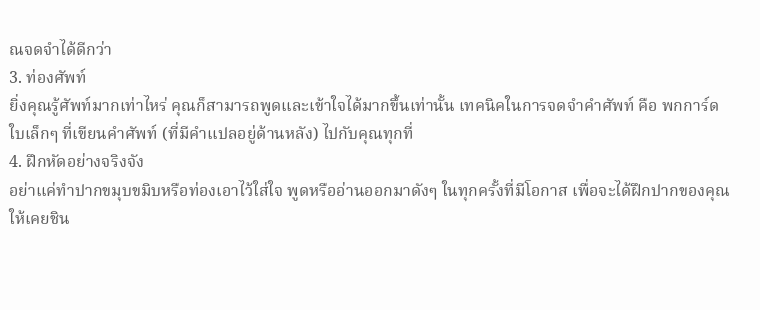ณจดจำได้ดีกว่า
3. ท่องศัพท์
ยิ่งคุณรู้ศัพท์มากเท่าไหร่ คุณก็สามารถพูดและเข้าใจได้มากขึ้นเท่านั้น เทคนิคในการจดจำคำศัพท์ คือ พกการ์ดใบเล็กๆ ที่เขียนคำศัพท์ (ที่มีคำแปลอยู่ด้านหลัง) ไปกับคุณทุกที่
4. ฝึกหัดอย่างจริงจัง
อย่าแค่ทำปากขมุบขมิบหรือท่องเอาไว้ใส่ใจ พูดหรืออ่านออกมาดังๆ ในทุกครั้งที่มีโอกาส เพื่อจะได้ฝึกปากของคุณให้เคยชิน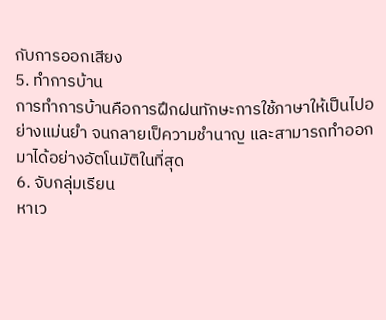กับการออกเสียง
5. ทำการบ้าน
การทำการบ้านคือการฝึกฝนทักษะการใช้ภาษาให้เป็นไปอย่างแม่นยำ จนกลายเป็ความชำนาญ และสามารถทำออกมาได้อย่างอัตโนมัติในที่สุด
6. จับกลุ่มเรียน
หาเว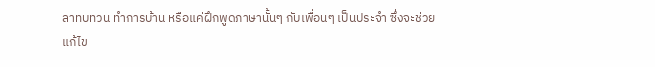ลาทบทวน ทำการบ้าน หรือแค่ฝึกพูดภาษานั้นๆ กับเพื่อนๆ เป็นประจำ ซึ่งจะช่วยแก้ไข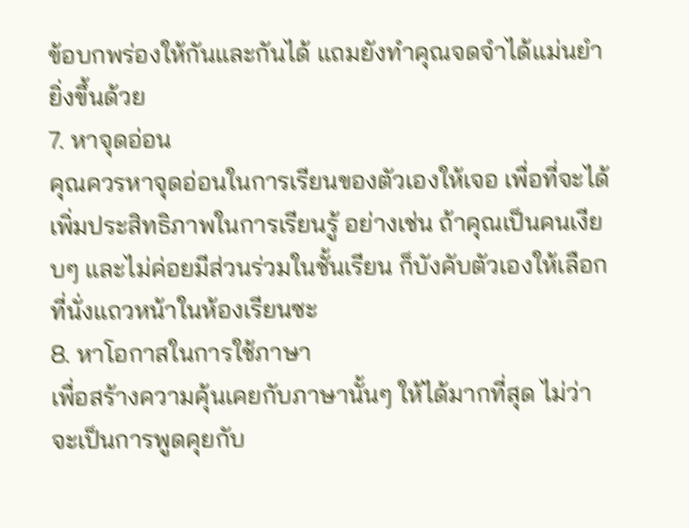ข้อบกพร่องให้กันและกันได้ แถมยังทำคุณจดจำได้แม่นยำยิ่งขึ้นด้วย
7. หาจุดอ่อน
คุณควรหาจุดอ่อนในการเรียนของตัวเองให้เจอ เพื่อที่จะได้เพิ่มประสิทธิภาพในการเรียนรู้ อย่างเช่น ถ้าคุณเป็นคนเงียบๆ และไม่ค่อยมีส่วนร่วมในชั้นเรียน ก็บังคับตัวเองให้เลือกที่นั่งแถวหน้าในห้องเรียนซะ
8. หาโอกาสในการใช้ภาษา
เพื่อสร้างความคุ้นเคยกับภาษานั้นๆ ให้ได้มากที่สุด ไม่ว่าจะเป็นการพูดคุยกับ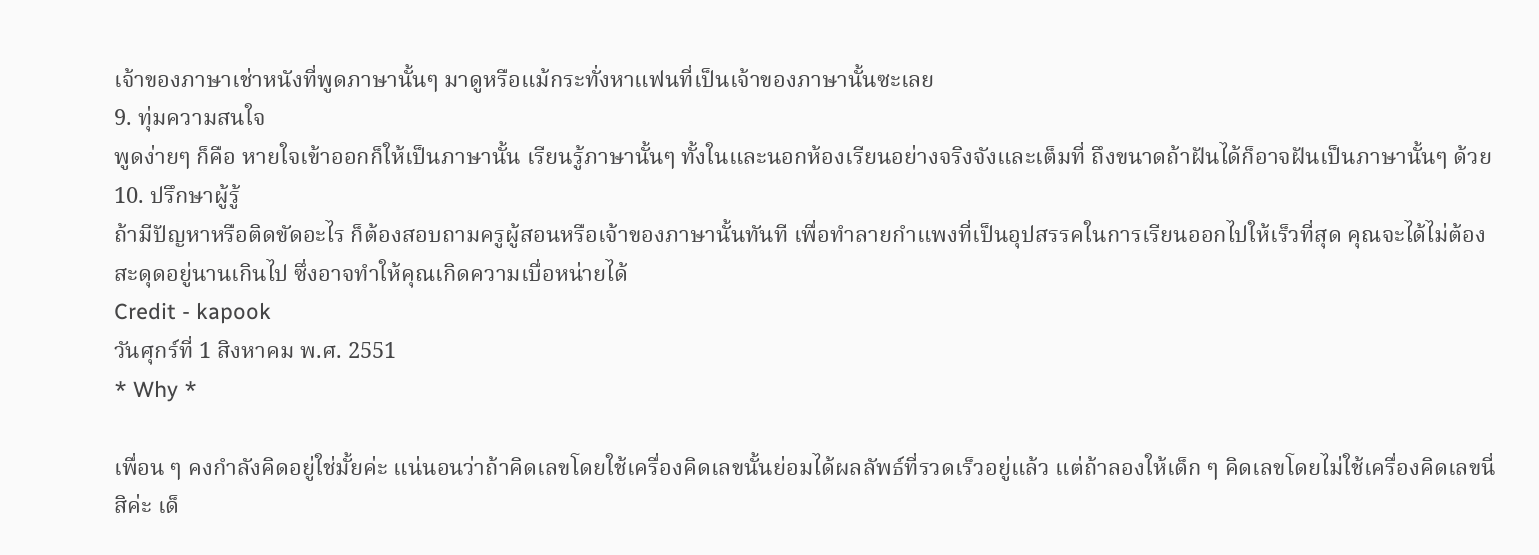เจ้าของภาษาเช่าหนังที่พูดภาษานั้นๆ มาดูหรือแม้กระทั่งหาแฟนที่เป็นเจ้าของภาษานั้นซะเลย
9. ทุ่มความสนใจ
พูดง่ายๆ ก็คือ หายใจเข้าออกก็ให้เป็นภาษานั้น เรียนรู้ภาษานั้นๆ ทั้งในและนอกห้องเรียนอย่างจริงจังและเต็มที่ ถึงขนาดถ้าฝันได้ก็อาจฝันเป็นภาษานั้นๆ ด้วย
10. ปรึกษาผู้รู้
ถ้ามีปัญหาหรือติดขัดอะไร ก็ต้องสอบถามครูผู้สอนหรือเจ้าของภาษานั้นทันที เพื่อทำลายกำแพงที่เป็นอุปสรรคในการเรียนออกไปให้เร็วที่สุด คุณจะได้ไม่ต้องสะดุดอยู่นานเกินไป ซึ่งอาจทำให้คุณเกิดความเบื่อหน่ายได้
Credit - kapook
วันศุกร์ที่ 1 สิงหาคม พ.ศ. 2551
* Why *

เพื่อน ๆ คงกำลังคิดอยู่ใช่มั้ยค่ะ แน่นอนว่าถ้าคิดเลขโดยใช้เครื่องคิดเลขนั้นย่อมได้ผลลัพธ์ที่รวดเร็วอยู่แล้ว แต่ถ้าลองให้เด็ก ๆ คิดเลขโดยไม่ใช้เครื่องคิดเลขนี่สิค่ะ เด็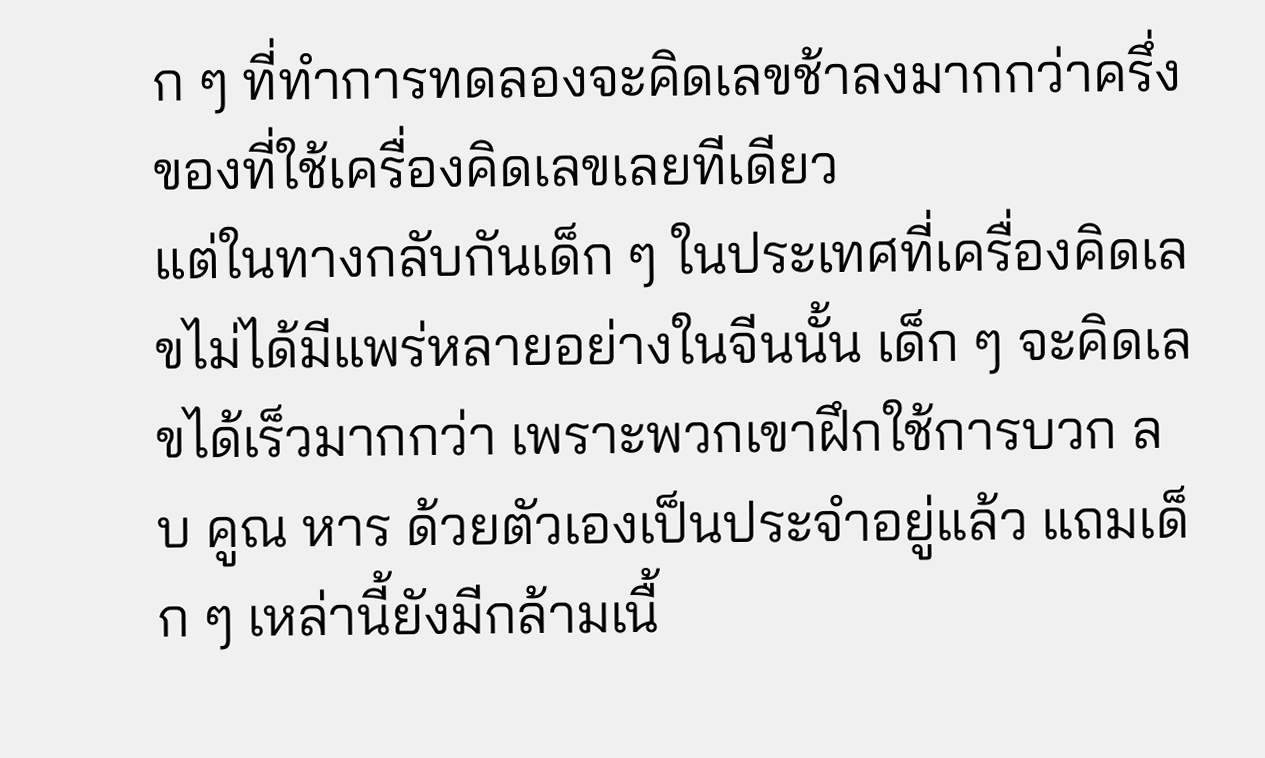ก ๆ ที่ทำการทดลองจะคิดเลขช้าลงมากกว่าครึ่งของที่ใช้เครื่องคิดเลขเลยทีเดียว
แต่ในทางกลับกันเด็ก ๆ ในประเทศที่เครื่องคิดเลขไม่ได้มีแพร่หลายอย่างในจีนนั้น เด็ก ๆ จะคิดเลขได้เร็วมากกว่า เพราะพวกเขาฝึกใช้การบวก ลบ คูณ หาร ด้วยตัวเองเป็นประจำอยู่แล้ว แถมเด็ก ๆ เหล่านี้ยังมีกล้ามเนื้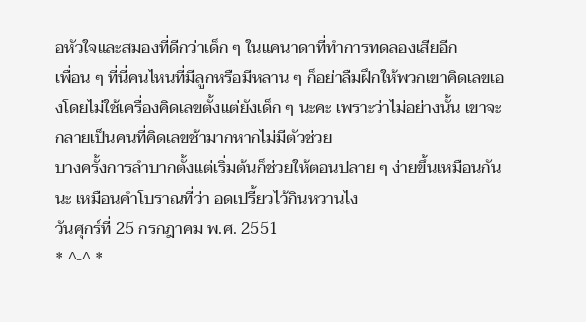อหัวใจและสมองที่ดีกว่าเด็ก ๆ ในแคนาดาที่ทำการทดลองเสียอีก
เพื่อน ๆ ที่นี่คนไหนที่มีลูกหรือมีหลาน ๆ ก็อย่าลืมฝึกให้พวกเขาคิดเลขเองโดยไม่ใช้เครื่องคิดเลขตั้งแต่ยังเด็ก ๆ นะคะ เพราะว่าไม่อย่างนั้น เขาจะกลายเป็นคนที่คิดเลขช้ามากหากไม่มีตัวช่วย
บางครั้งการลำบากตั้งแต่เริ่มต้นก็ช่วยให้ตอนปลาย ๆ ง่ายขึ้นเหมือนกันนะ เหมือนคำโบราณที่ว่า อดเปรี้ยวไว้กินหวานไง
วันศุกร์ที่ 25 กรกฎาคม พ.ศ. 2551
* ^-^ *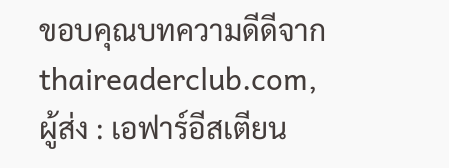ขอบคุณบทความดีดีจาก thaireaderclub.com, ผู้ส่ง : เอฟาร์อีสเตียน